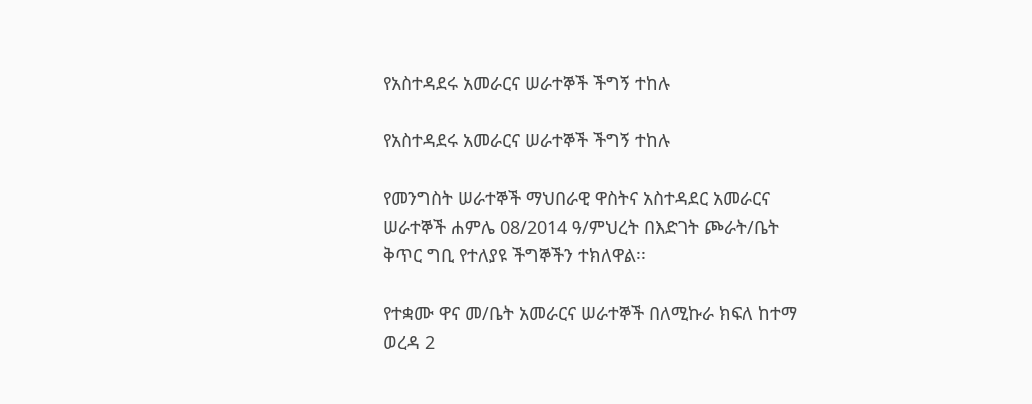የአስተዳደሩ አመራርና ሠራተኞች ችግኝ ተከሉ

የአስተዳደሩ አመራርና ሠራተኞች ችግኝ ተከሉ

የመንግስት ሠራተኞች ማህበራዊ ዋስትና አስተዳደር አመራርና ሠራተኞች ሐምሌ 08/2014 ዓ/ምህረት በእድገት ጮራት/ቤት ቅጥር ግቢ የተለያዩ ችግኞችን ተክለዋል፡፡

የተቋሙ ዋና መ/ቤት አመራርና ሠራተኞች በለሚኩራ ክፍለ ከተማ ወረዳ 2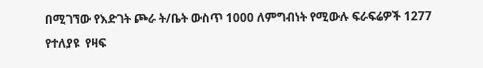በሚገኘው የእድገት ጮራ ት/ቤት ውስጥ 1000 ለምግብነት የሚውሉ ፍራፍሬዎች 1277  የተለያዩ  የዛፍ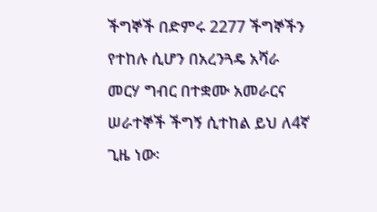ችግኞች በድምሩ 2277 ችግኞችን የተከሉ ሲሆን በአረንጓዴ አሻራ መርሃ ግብር በተቋሙ አመራርና ሠራተኞች ችግኝ ሲተከል ይህ ለ4ኛ ጊዜ ነው፡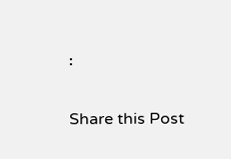፡

Share this Post